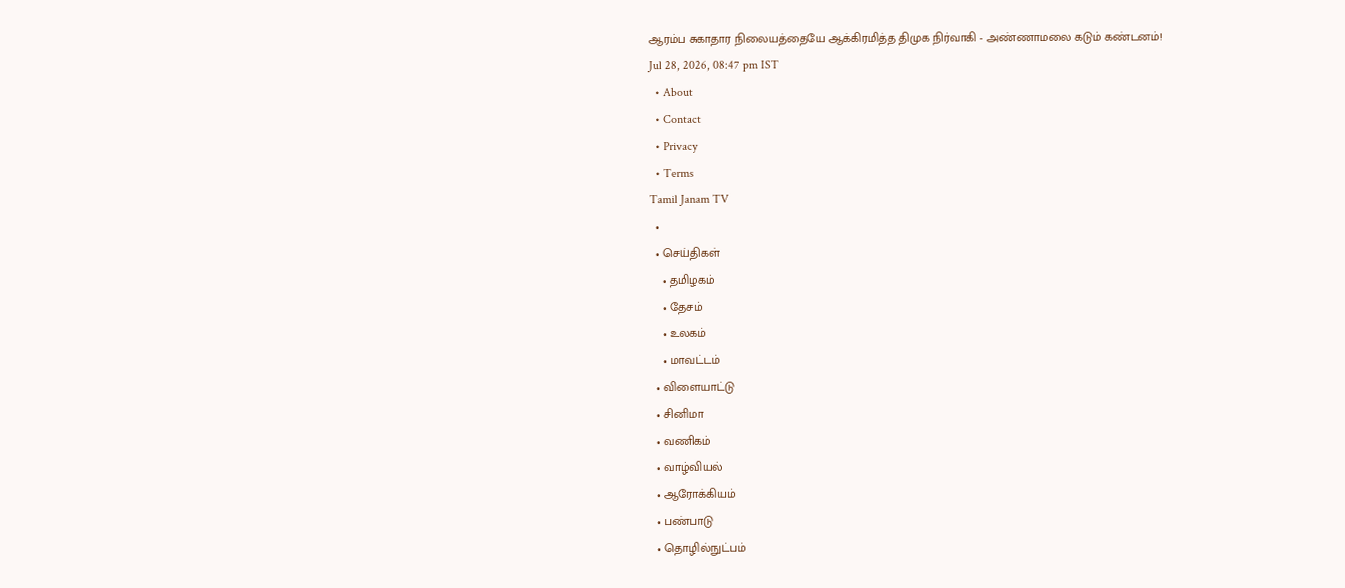ஆரம்ப சுகாதார நிலையத்தையே ஆக்கிரமித்த திமுக நிர்வாகி - அண்ணாமலை கடும் கண்டனம்!
Jul 28, 2026, 08:47 pm IST
  • About
  • Contact
  • Privacy
  • Terms
Tamil Janam TV
  •
  • செய்திகள்
    • தமிழகம்
    • தேசம்
    • உலகம்
    • மாவட்டம்
  • விளையாட்டு
  • சினிமா
  • வணிகம்
  • வாழ்வியல்
  • ஆரோக்கியம்
  • பண்பாடு
  • தொழில்நுட்பம்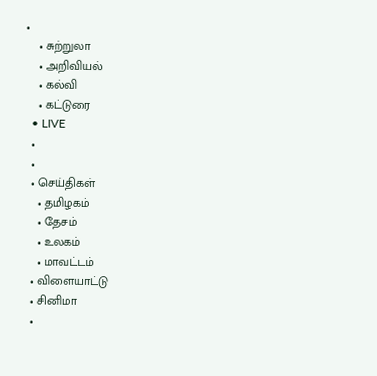•
    • சுற்றுலா
    • அறிவியல்
    • கல்வி
    • கட்டுரை
  • LIVE
  •
  •
  • செய்திகள்
    • தமிழகம்
    • தேசம்
    • உலகம்
    • மாவட்டம்
  • விளையாட்டு
  • சினிமா
  •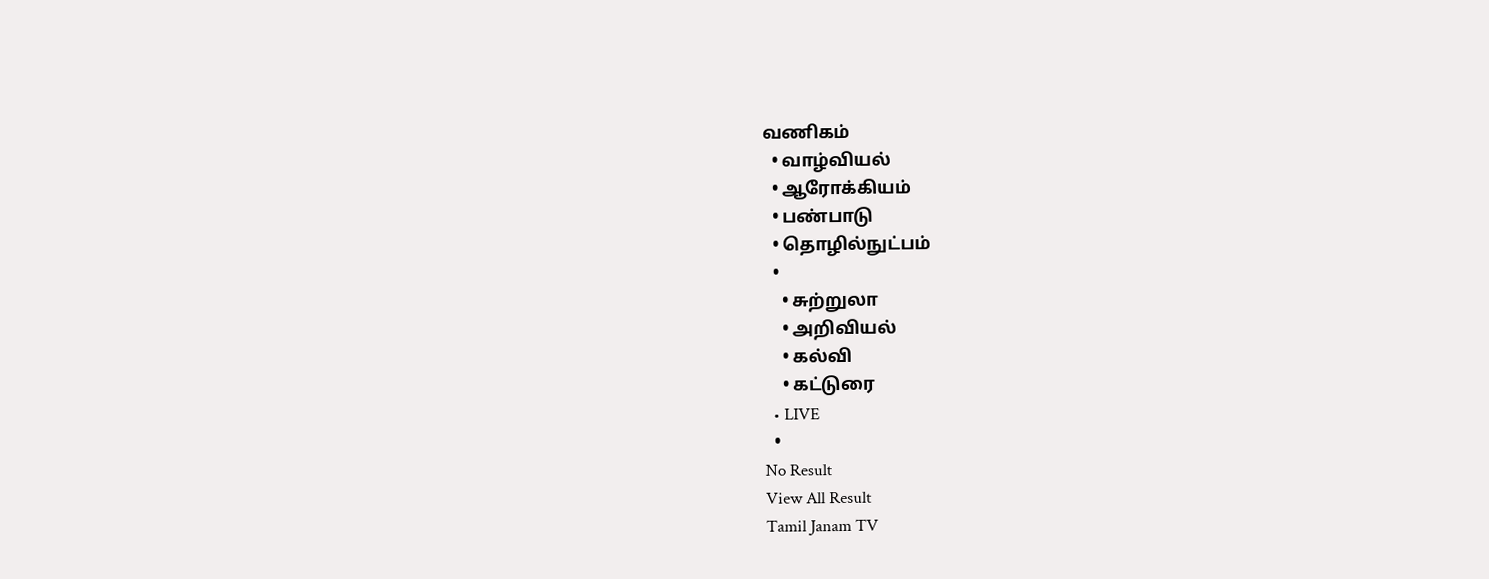வணிகம்
  • வாழ்வியல்
  • ஆரோக்கியம்
  • பண்பாடு
  • தொழில்நுட்பம்
  •
    • சுற்றுலா
    • அறிவியல்
    • கல்வி
    • கட்டுரை
  • LIVE
  •
No Result
View All Result
Tamil Janam TV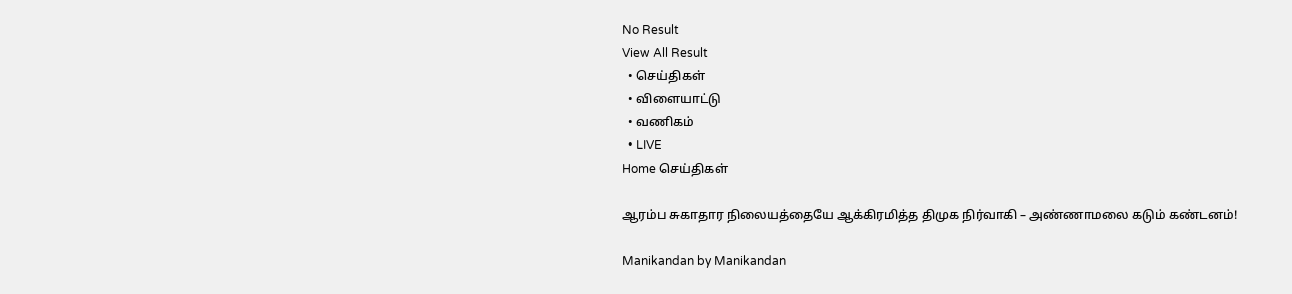No Result
View All Result
  • செய்திகள்
  • விளையாட்டு
  • வணிகம்
  • LIVE
Home செய்திகள்

ஆரம்ப சுகாதார நிலையத்தையே ஆக்கிரமித்த திமுக நிர்வாகி – அண்ணாமலை கடும் கண்டனம்!

Manikandan by Manikandan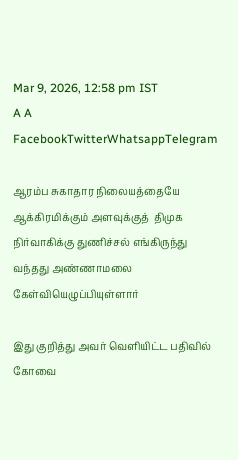Mar 9, 2026, 12:58 pm IST
A A
FacebookTwitterWhatsappTelegram

ஆரம்ப சுகாதார நிலையத்தையே ஆக்கிரமிக்கும் அளவுக்குத்  திமுக நிர்வாகிக்கு துணிச்சல் எங்கிருந்து வந்தது அண்ணாமலை கேள்வியெழுப்பியுள்ளார்

இது குறித்து அவர் வெளியிட்ட பதிவில் கோவை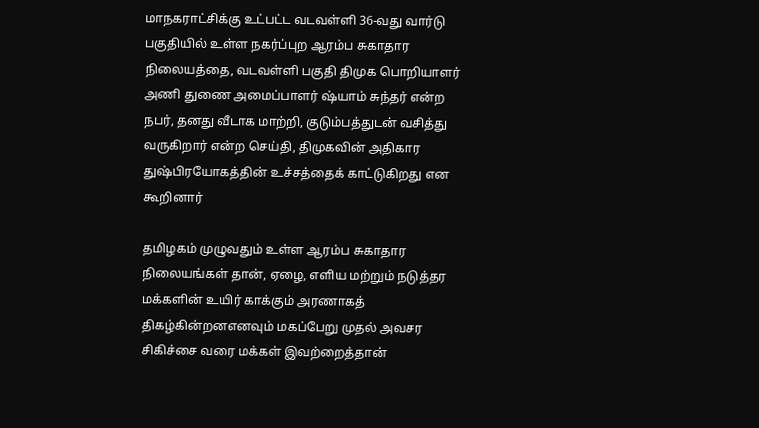மாநகராட்சிக்கு உட்பட்ட வடவள்ளி 36-வது வார்டு பகுதியில் உள்ள நகர்ப்புற ஆரம்ப சுகாதார நிலையத்தை, வடவள்ளி பகுதி திமுக பொறியாளர் அணி துணை அமைப்பாளர் ஷ்யாம் சுந்தர் என்ற நபர், தனது வீடாக மாற்றி, குடும்பத்துடன் வசித்து வருகிறார் என்ற செய்தி, திமுகவின் அதிகார துஷ்பிரயோகத்தின் உச்சத்தைக் காட்டுகிறது என கூறினார்

தமிழகம் முழுவதும் உள்ள ஆரம்ப சுகாதார நிலையங்கள் தான், ஏழை, எளிய மற்றும் நடுத்தர மக்களின் உயிர் காக்கும் அரணாகத் திகழ்கின்றனஎனவும் மகப்பேறு முதல் அவசர சிகிச்சை வரை மக்கள் இவற்றைத்தான்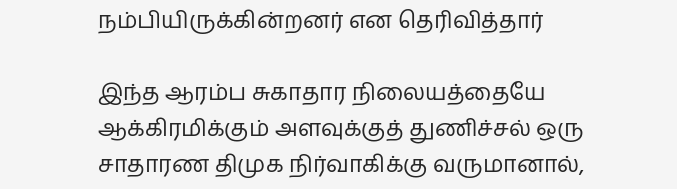நம்பியிருக்கின்றனர் என தெரிவித்தார்

இந்த ஆரம்ப சுகாதார நிலையத்தையே ஆக்கிரமிக்கும் அளவுக்குத் துணிச்சல் ஒரு சாதாரண திமுக நிர்வாகிக்கு வருமானால்,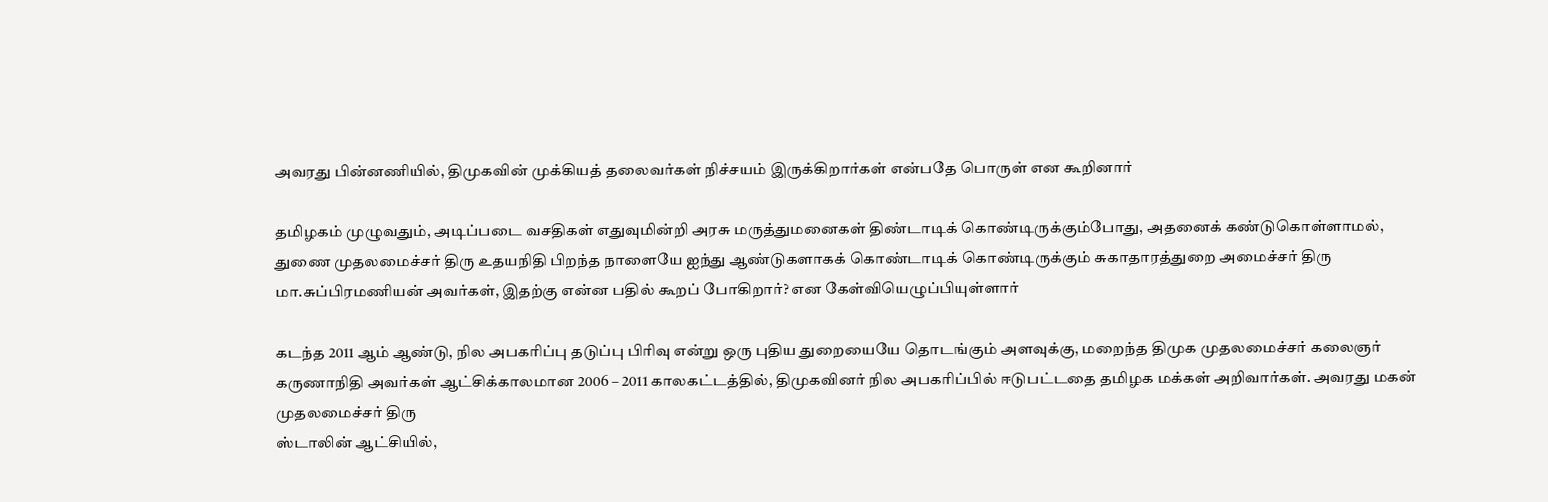அவரது பின்னணியில், திமுகவின் முக்கியத் தலைவர்கள் நிச்சயம் இருக்கிறார்கள் என்பதே பொருள் என கூறினார்

தமிழகம் முழுவதும், அடிப்படை வசதிகள் எதுவுமின்றி அரசு மருத்துமனைகள் திண்டாடிக் கொண்டிருக்கும்போது, அதனைக் கண்டுகொள்ளாமல், துணை முதலமைச்சர் திரு உதயநிதி பிறந்த நாளையே ஐந்து ஆண்டுகளாகக் கொண்டாடிக் கொண்டிருக்கும் சுகாதாரத்துறை அமைச்சர் திரு மா.சுப்பிரமணியன் அவர்கள், இதற்கு என்ன பதில் கூறப் போகிறார்? என கேள்வியெழுப்பியுள்ளார்

கடந்த 2011 ஆம் ஆண்டு, நில அபகரிப்பு தடுப்பு பிரிவு என்று ஒரு புதிய துறையையே தொடங்கும் அளவுக்கு, மறைந்த திமுக முதலமைச்சர் கலைஞர் கருணாநிதி அவர்கள் ஆட்சிக்காலமான 2006 – 2011 காலகட்டத்தில், திமுகவினர் நில அபகரிப்பில் ஈடுபட்டதை தமிழக மக்கள் அறிவார்கள். அவரது மகன் முதலமைச்சர் திரு
ஸ்டாலின் ஆட்சியில்,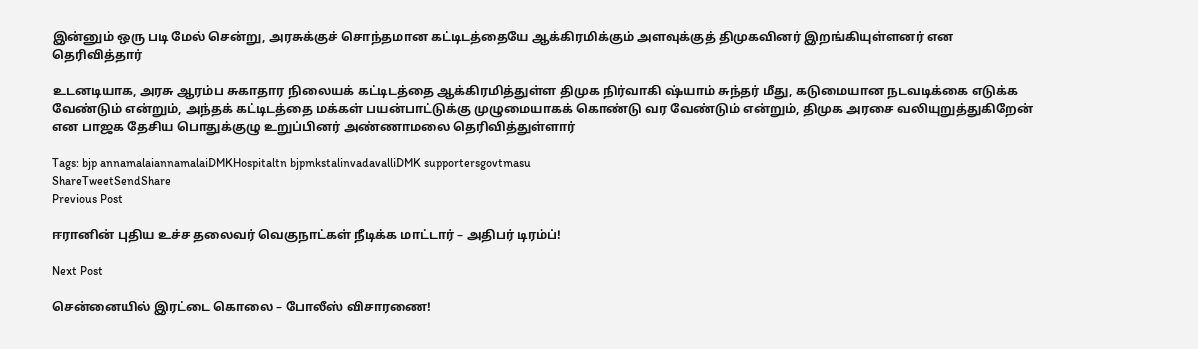இன்னும் ஒரு படி மேல் சென்று, அரசுக்குச் சொந்தமான கட்டிடத்தையே ஆக்கிரமிக்கும் அளவுக்குத் திமுகவினர் இறங்கியுள்ளனர் என தெரிவித்தார்

உடனடியாக, அரசு ஆரம்ப சுகாதார நிலையக் கட்டிடத்தை ஆக்கிரமித்துள்ள திமுக நிர்வாகி ஷ்யாம் சுந்தர் மீது, கடுமையான நடவடிக்கை எடுக்க வேண்டும் என்றும், அந்தக் கட்டிடத்தை மக்கள் பயன்பாட்டுக்கு முழுமையாகக் கொண்டு வர வேண்டும் என்றும், திமுக அரசை வலியுறுத்துகிறேன் என பாஜக தேசிய பொதுக்குழு உறுப்பினர் அண்ணாமலை தெரிவித்துள்ளார்

Tags: bjp annamalaiannamalaiDMKHospitaltn bjpmkstalinvadavalliDMK supportersgovtmasu
ShareTweetSendShare
Previous Post

ஈரானின் புதிய உச்ச தலைவர் வெகுநாட்கள் நீடிக்க மாட்டார் – அதிபர் டிரம்ப்!

Next Post

சென்னையில் இரட்டை கொலை – போலீஸ் விசாரணை!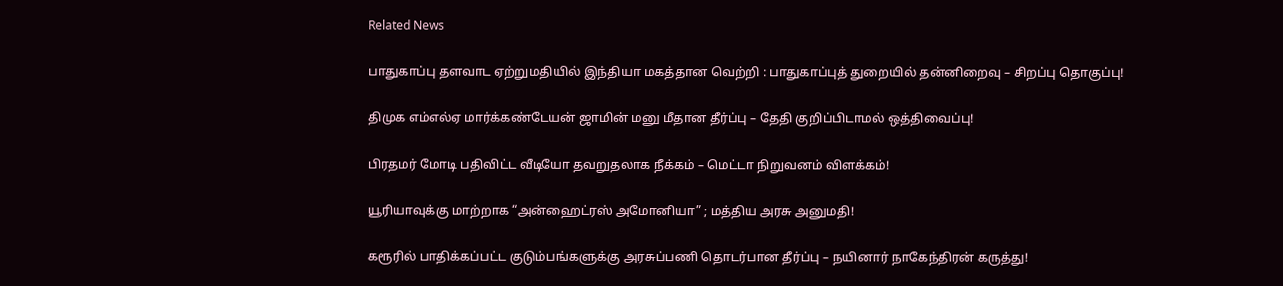Related News

பாதுகாப்பு தளவாட ஏற்றுமதியில் இந்தியா மகத்தான வெற்றி : பாதுகாப்புத் துறையில் தன்னிறைவு – சிறப்பு தொகுப்பு!

திமுக எம்எல்ஏ மார்க்கண்டேயன் ஜாமின் மனு மீதான தீர்ப்பு – தேதி குறிப்பிடாமல் ஒத்திவைப்பு!

பிரதமர் மோடி பதிவிட்ட வீடியோ தவறுதலாக நீக்கம் – மெட்டா நிறுவனம் விளக்கம்!

யூரியாவுக்கு மாற்றாக “அன்ஹைட்ரஸ் அமோனியா” ; மத்திய அரசு அனுமதி!

கரூரில் பாதிக்கப்பட்ட குடும்பங்களுக்கு அரசுப்பணி தொடர்பான தீர்ப்பு – நயினார் நாகேந்திரன் கருத்து!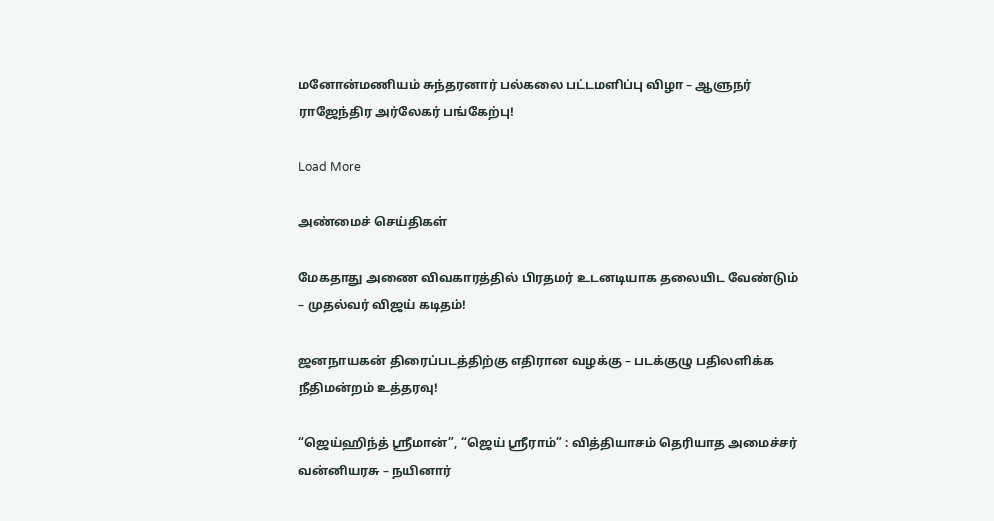மனோன்மணியம் சுந்தரனார் பல்கலை பட்டமளிப்பு விழா – ஆளுநர் ராஜேந்திர அர்லேகர் பங்கேற்பு!

Load More

அண்மைச் செய்திகள்

மேகதாது அணை விவகாரத்தில் பிரதமர் உடனடியாக தலையிட வேண்டும் – முதல்வர் விஜய் கடிதம்!

ஜனநாயகன் திரைப்படத்திற்கு எதிரான வழக்கு – படக்குழு பதிலளிக்க நீதிமன்றம் உத்தரவு!

“ஜெய்ஹிந்த் ஸ்ரீமான்”, “ஜெய் ஸ்ரீராம்” : வித்தியாசம் தெரியாத அமைச்சர் வன்னியரசு – நயினார்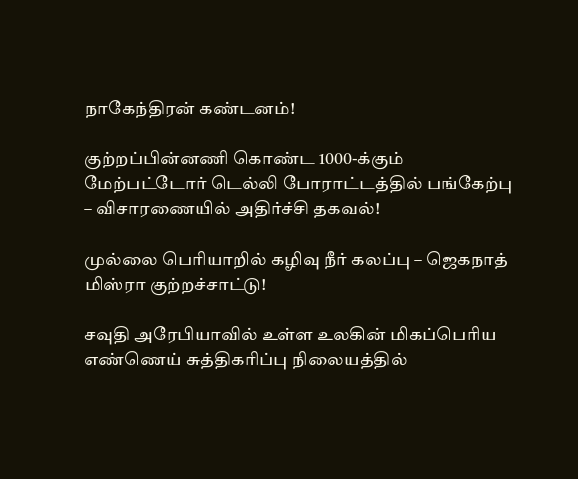நாகேந்திரன் கண்டனம்!

குற்றப்பின்னணி கொண்ட 1000-க்கும் மேற்பட்டோர் டெல்லி போராட்டத்தில் பங்கேற்பு – விசாரணையில் அதிர்ச்சி தகவல்!

முல்லை பெரியாறில் கழிவு நீர் கலப்பு – ஜெகநாத் மிஸ்ரா குற்றச்சாட்டு!

சவுதி அரேபியாவில் உள்ள உலகின் மிகப்பெரிய எண்ணெய் சுத்திகரிப்பு நிலையத்தில்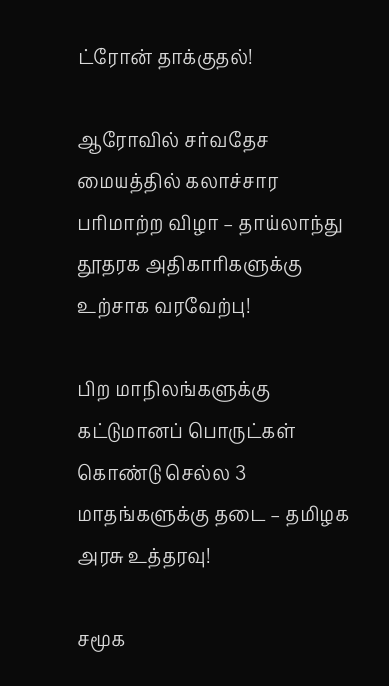ட்ரோன் தாக்குதல்!

ஆரோவில் சர்வதேச மையத்தில் கலாச்சார பரிமாற்ற விழா – தாய்லாந்து தூதரக அதிகாரிகளுக்கு உற்சாக வரவேற்பு!

பிற மாநிலங்களுக்கு கட்டுமானப் பொருட்கள் கொண்டு செல்ல 3 மாதங்களுக்கு தடை – தமிழக அரசு உத்தரவு!

சமூக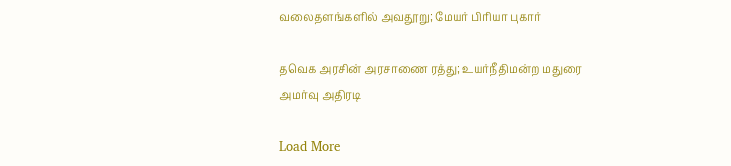வலைதளங்களில் அவதூறு; மேயர் பிரியா புகார்

தவெக அரசின் அரசாணை ரத்து; உயர்நீதிமன்ற மதுரை அமர்வு அதிரடி

Load More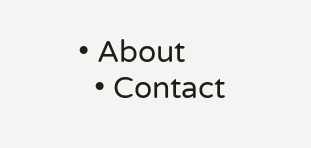• About
  • Contact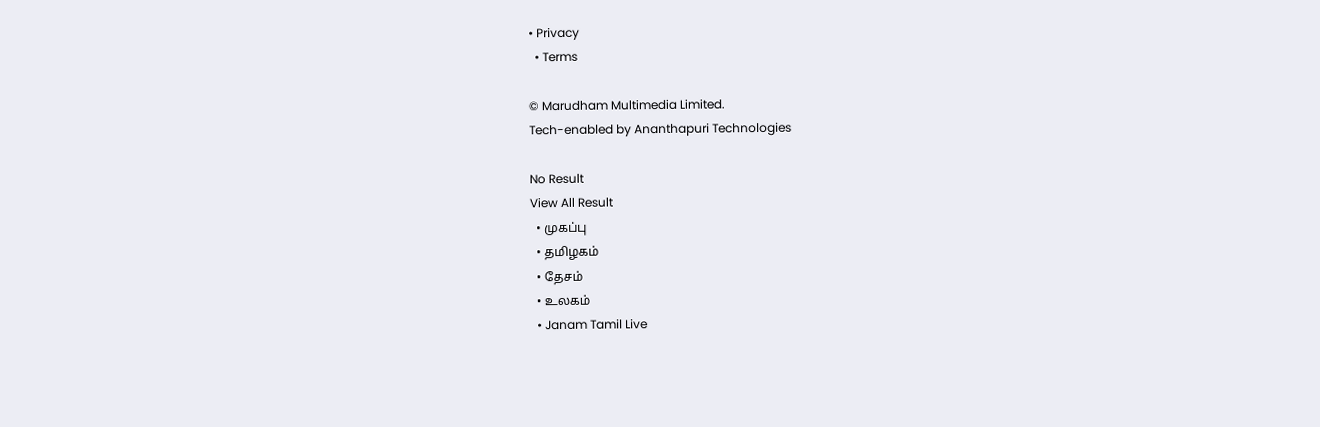• Privacy
  • Terms

© Marudham Multimedia Limited.
Tech-enabled by Ananthapuri Technologies

No Result
View All Result
  • முகப்பு
  • தமிழகம்
  • தேசம்
  • உலகம்
  • Janam Tamil Live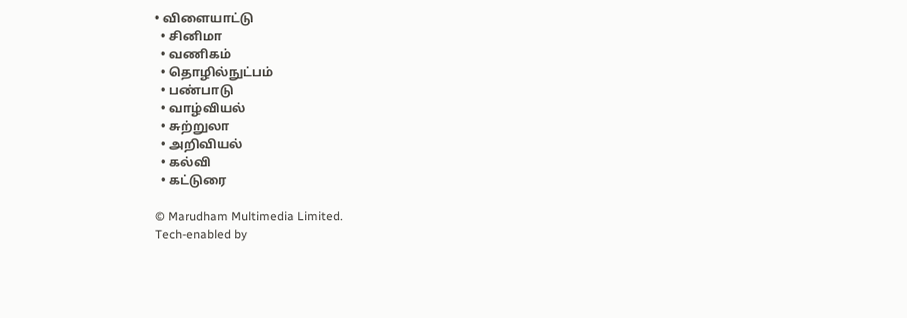• விளையாட்டு
  • சினிமா
  • வணிகம்
  • தொழில்நுட்பம்
  • பண்பாடு
  • வாழ்வியல்
  • சுற்றுலா
  • அறிவியல்
  • கல்வி
  • கட்டுரை

© Marudham Multimedia Limited.
Tech-enabled by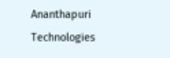Ananthapuri Technologies